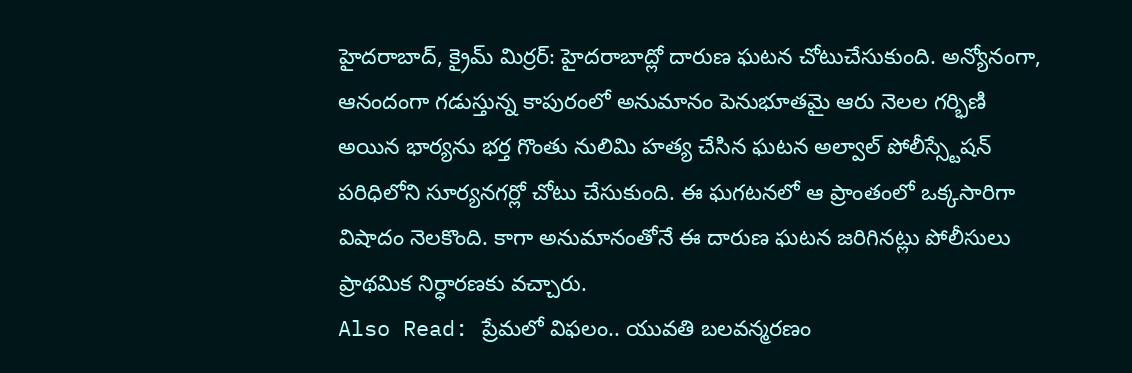హైదరాబాద్, క్రైమ్ మిర్రర్: హైదరాబాద్లో దారుణ ఘటన చోటుచేసుకుంది. అన్యోనంగా, ఆనందంగా గడుస్తున్న కాపురంలో అనుమానం పెనుభూతమై ఆరు నెలల గర్భిణి అయిన భార్యను భర్త గొంతు నులిమి హత్య చేసిన ఘటన అల్వాల్ పోలీస్స్టేషన్ పరిధిలోని సూర్యనగర్లో చోటు చేసుకుంది. ఈ ఘగటనలో ఆ ప్రాంతంలో ఒక్కసారిగా విషాదం నెలకొంది. కాగా అనుమానంతోనే ఈ దారుణ ఘటన జరిగినట్లు పోలీసులు ప్రాథమిక నిర్ధారణకు వచ్చారు.
Also Read: ప్రేమలో విఫలం.. యువతి బలవన్మరణం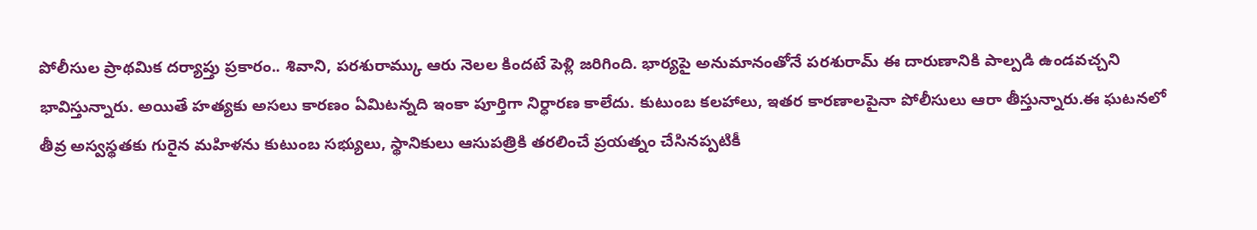పోలీసుల ప్రాథమిక దర్యాప్తు ప్రకారం.. శివాని, పరశురామ్కు ఆరు నెలల కిందటే పెళ్లి జరిగింది. భార్యపై అనుమానంతోనే పరశురామ్ ఈ దారుణానికి పాల్పడి ఉండవచ్చని భావిస్తున్నారు. అయితే హత్యకు అసలు కారణం ఏమిటన్నది ఇంకా పూర్తిగా నిర్ధారణ కాలేదు. కుటుంబ కలహాలు, ఇతర కారణాలపైనా పోలీసులు ఆరా తీస్తున్నారు.ఈ ఘటనలో తీవ్ర అస్వస్థతకు గురైన మహిళను కుటుంబ సభ్యులు, స్థానికులు ఆసుపత్రికి తరలించే ప్రయత్నం చేసినప్పటికీ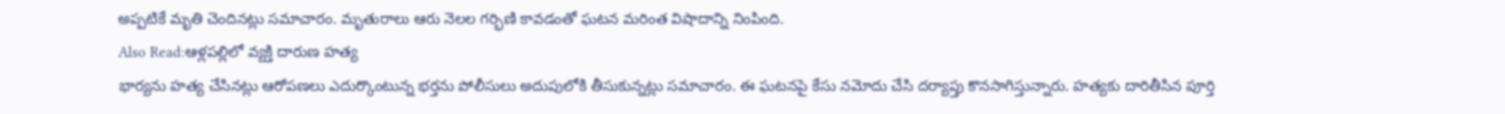అప్పటికే మృతి చెందినట్లు సమాచారం. మృతురాలు ఆరు నెలల గర్భిణి కావడంతో ఘటన మరింత విషాదాన్ని నింపింది.
Also Read:ఆళ్లపల్లిలో వ్యక్తి దారుణ హత్య
భార్యను హత్య చేసినట్లు ఆరోపణలు ఎదుర్కొంటున్న భర్తను పోలీసులు అదుపులోకి తీసుకున్నట్లు సమాచారం. ఈ ఘటనపై కేసు నమోదు చేసి దర్యాప్తు కొనసాగిస్తున్నారు. హత్యకు దారితీసిన పూర్తి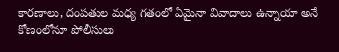కారణాలు, దంపతుల మధ్య గతంలో ఏమైనా వివాదాలు ఉన్నాయా అనే కోణంలోనూ పోలీసులు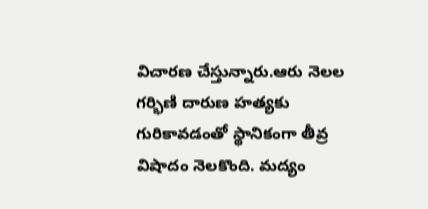విచారణ చేస్తున్నారు.ఆరు నెలల గర్భిణి దారుణ హత్యకు గురికావడంతో స్థానికంగా తీవ్ర విషాదం నెలకొంది. మద్యం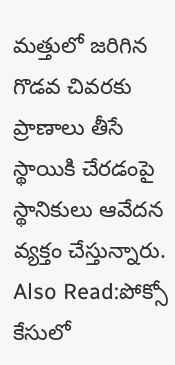మత్తులో జరిగిన గొడవ చివరకు ప్రాణాలు తీసే స్థాయికి చేరడంపై స్థానికులు ఆవేదన వ్యక్తం చేస్తున్నారు.
Also Read:పోక్సో కేసులో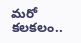మరో కలకలం..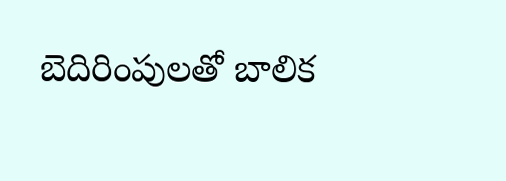బెదిరింపులతో బాలిక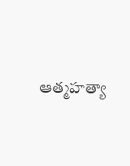ఆత్మహత్యా